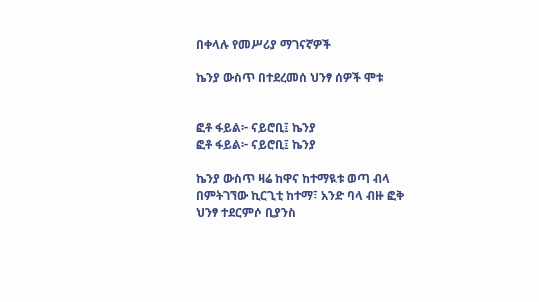በቀላሉ የመሥሪያ ማገናኛዎች

ኬንያ ውስጥ በተደረመሰ ህንፃ ሰዎች ሞቱ


ፎቶ ፋይል፦ ናይሮቢ፤ ኬንያ
ፎቶ ፋይል፦ ናይሮቢ፤ ኬንያ

ኬንያ ውስጥ ዛሬ ከዋና ከተማዪቱ ወጣ ብላ በምትገኘው ኪርጊቲ ከተማ፣ አንድ ባላ ብዙ ፎቅ ህንፃ ተደርምሶ ቢያንስ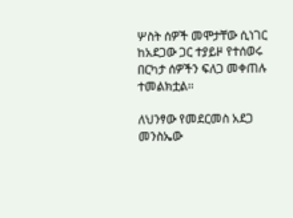ሦስት ሰዎች መሞታቸው ሲነገር ከአደጋው ጋር ተያይዞ የተሰወሩ በርካታ ሰዎችን ፍለጋ መቀጠሉ ተመልክቷል፡፡

ለህንፃው የመደርመስ አደጋ መንስኤው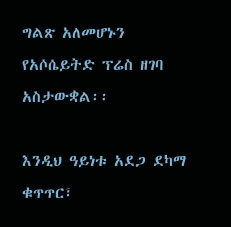ግልጽ አለመሆኑን የአሶሴይትድ ፕሬስ ዘገባ አስታውቋል፡፡

እንዲህ ዓይነቱ አደጋ ደካማ ቁጥጥር፣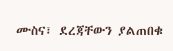ሙስና፣ ደረጃቸውን ያልጠበቁ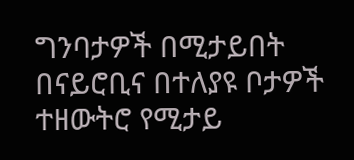ግንባታዎች በሚታይበት በናይሮቢና በተለያዩ ቦታዎች ተዘውትሮ የሚታይ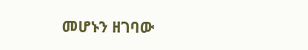መሆኑን ዘገባው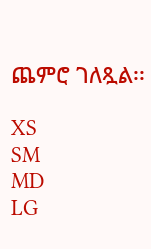ጨምሮ ገለጿል፡፡

XS
SM
MD
LG